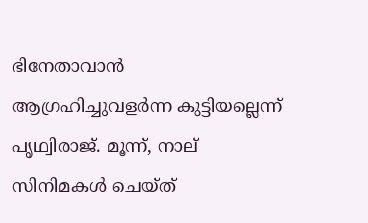ഭിനേതാവാൻ ആഗ്രഹിച്ചുവളർന്ന കുട്ടിയല്ലെന്ന് പൃഥ്വിരാജ്. മൂന്ന്, നാല് സിനിമകൾ ചെയ്ത്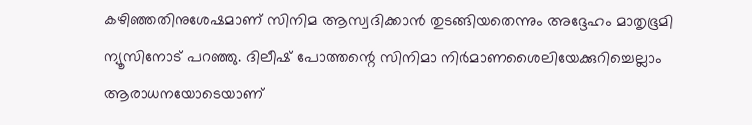കഴിഞ്ഞതിനുശേഷമാണ് സിനിമ ആസ്വദിക്കാൻ തുടങ്ങിയതെന്നും അദ്ദേഹം മാതൃഭൂമി ന്യൂസിനോട് പറഞ്ഞു. ദിലീഷ് പോത്തന്റെ സിനിമാ നിർമാണശൈലിയേക്കുറിച്ചെല്ലാം ആരാധനയോടെയാണ്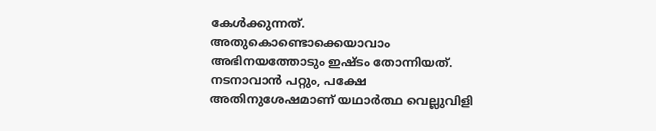കേൾക്കുന്നത്. അതുകൊണ്ടൊക്കെയാവാം അഭിനയത്തോടും ഇഷ്ടം തോന്നിയത്. നടനാവാൻ പറ്റും, പക്ഷേ അതിനുശേഷമാണ് യഥാർ‌ത്ഥ വെല്ലുവിളി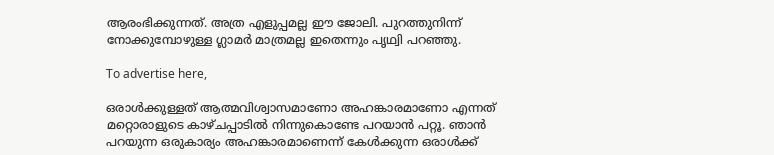ആരംഭിക്കുന്നത്. അത്ര എളുപ്പമല്ല ഈ ജോലി. പുറത്തുനിന്ന് നോക്കുമ്പോഴുള്ള ഗ്ലാമർ മാത്രമല്ല ഇതെന്നും പൃഥ്വി പറഞ്ഞു.

To advertise here,

ഒരാൾക്കുള്ളത് ആത്മവിശ്വാസമാണോ അഹങ്കാരമാണോ എന്നത് മറ്റൊരാളുടെ കാഴ്ചപ്പാടിൽ നിന്നുകൊണ്ടേ പറയാൻ പറ്റൂ. ഞാൻ പറയുന്ന ഒരുകാര്യം അഹങ്കാരമാണെന്ന് കേൾക്കുന്ന ഒരാൾക്ക്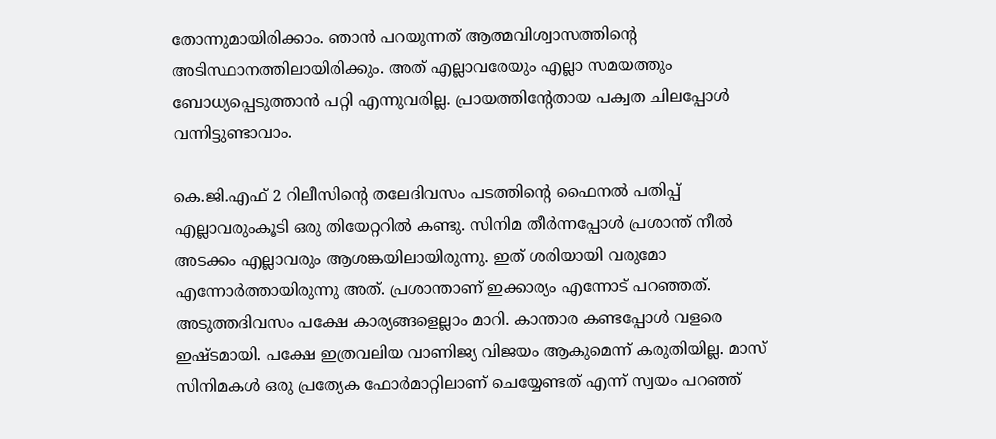തോന്നുമായിരിക്കാം. ഞാൻ പറയുന്നത് ആത്മവിശ്വാസത്തിന്റെ അടിസ്ഥാനത്തിലായിരിക്കും. അത് എല്ലാവരേയും എല്ലാ സമയത്തും ബോധ്യപ്പെടുത്താൻ പറ്റി എന്നുവരില്ല. പ്രായത്തിന്റേതായ പക്വത ചിലപ്പോൾ വന്നിട്ടുണ്ടാവാം.

കെ.ജി.എഫ് 2 റിലീസിന്റെ തലേദിവസം പടത്തിന്റെ ഫൈനൽ പതിപ്പ് എല്ലാവരുംകൂടി ഒരു തിയേറ്ററിൽ കണ്ടു. സിനിമ തീർന്നപ്പോൾ പ്രശാന്ത് നീൽ അടക്കം എല്ലാവരും ആശങ്കയിലായിരുന്നു. ഇത് ശരിയായി വരുമോ എന്നോർത്തായിരുന്നു അത്. പ്രശാന്താണ് ഇക്കാര്യം എന്നോട് പറഞ്ഞത്. അടുത്തദിവസം പക്ഷേ കാര്യങ്ങളെല്ലാം മാറി. കാന്താര കണ്ടപ്പോൾ വളരെ ഇഷ്ടമായി. പക്ഷേ ഇത്രവലിയ വാണിജ്യ വിജയം ആകുമെന്ന് കരുതിയില്ല. മാസ് സിനിമകൾ ഒരു പ്രത്യേക ഫോർമാറ്റിലാണ് ചെയ്യേണ്ടത് എന്ന് സ്വയം പറഞ്ഞ്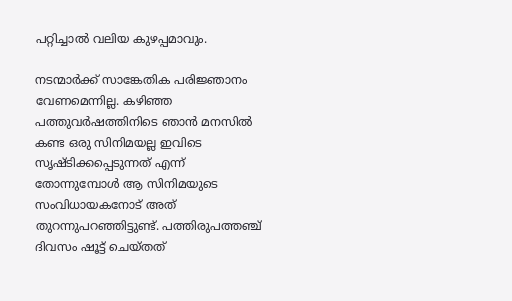പറ്റിച്ചാൽ വലിയ കുഴപ്പമാവും.

നടന്മാർക്ക് സാങ്കേതിക പരിജ്ഞാനം വേണമെന്നില്ല. കഴിഞ്ഞ പത്തുവർഷത്തിനിടെ ഞാൻ മനസിൽ കണ്ട ഒരു സിനിമയല്ല ഇവിടെ സൃഷ്ടിക്കപ്പെടുന്നത് എന്ന് തോന്നുമ്പോൾ ആ സിനിമയുടെ സംവിധായകനോട് അത് തുറന്നുപറഞ്ഞിട്ടുണ്ട്. പത്തിരുപത്തഞ്ച് ദിവസം ഷൂട്ട് ചെയ്തത്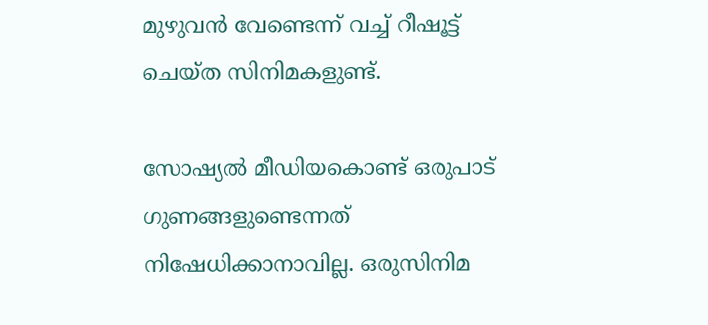മുഴുവൻ വേണ്ടെന്ന് വച്ച് റീഷൂട്ട് ചെയ്ത സിനിമകളുണ്ട്.

സോഷ്യൽ മീഡിയകൊണ്ട് ഒരുപാട് ഗുണങ്ങളുണ്ടെന്നത് നിഷേധിക്കാനാവില്ല. ഒരുസിനിമ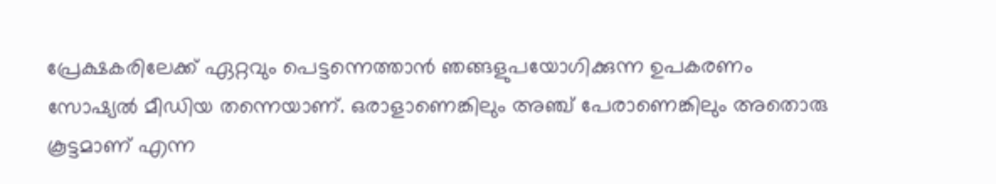പ്രേക്ഷകരിലേക്ക് ഏറ്റവും പെട്ടന്നെത്താൻ ഞങ്ങളുപയോഗിക്കുന്ന ഉപകരണം സോഷ്യൽ മീഡിയ തന്നെയാണ്. ഒരാളാണെങ്കിലും അഞ്ച് പേരാണെങ്കിലും അതൊരു കൂട്ടമാണ് എന്ന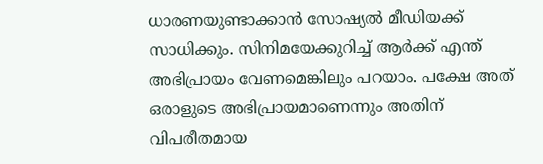ധാരണയുണ്ടാക്കാൻ സോഷ്യൽ മീഡിയക്ക് സാധിക്കും. സിനിമയേക്കുറിച്ച് ആർക്ക് എന്ത് അഭിപ്രായം വേണമെങ്കിലും പറയാം. പക്ഷേ അത് ഒരാളുടെ അഭിപ്രായമാണെന്നും അതിന് വിപരീതമായ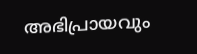അഭിപ്രായവും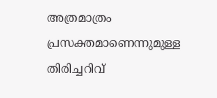അത്രമാത്രം പ്രസക്തമാണെന്നുമുള്ള തിരിച്ചറിവ്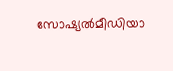സോഷ്യൽമീഡിയാ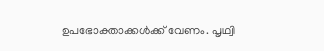ഉപഭോക്താക്കൾക്ക് വേണം. പൃഥ്വി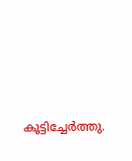കൂട്ടിച്ചേർത്തു.